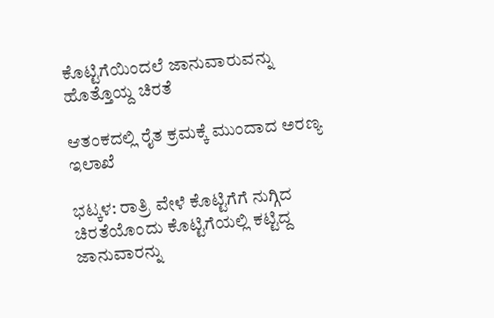ಕೊಟ್ಟಿಗೆಯಿಂದಲೆ ಜಾನುವಾರುವನ್ನು ಹೊತ್ತೊಯ್ದ ಚಿರತೆ

ಆತಂಕದಲ್ಲಿ ರೈತ ಕ್ರಮಕ್ಕೆ ಮುಂದಾದ ಅರಣ್ಯ ಇಲಾಖೆ

ಭಟ್ಕಳ: ರಾತ್ರಿ ವೇಳೆ ಕೊಟ್ಟಿಗೆಗೆ ನುಗ್ಗಿದ ಚಿರತೆಯೊಂದು ಕೊಟ್ಟಿಗೆಯಲ್ಲಿ ಕಟ್ಟಿದ್ದ ಜಾನುವಾರನ್ನು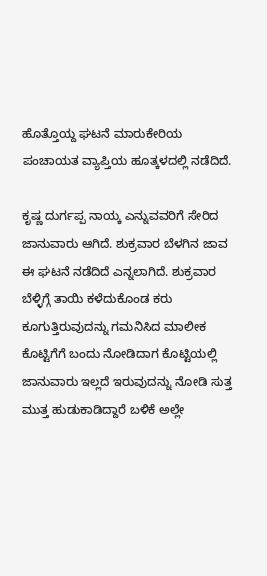ಹೊತ್ತೊಯ್ದ ಘಟನೆ ಮಾರುಕೇರಿಯ ಪಂಚಾಯತ ವ್ಯಾಪ್ತಿಯ ಹೂತ್ಕಳದಲ್ಲಿ ನಡೆದಿದೆ.

ಕೃಷ್ಣ ದುರ್ಗಪ್ಪ ನಾಯ್ಕ ಎನ್ನುವವರಿಗೆ ಸೇರಿದ ಜಾನುವಾರು ಆಗಿದೆ. ಶುಕ್ರವಾರ ಬೆಳಗಿನ ಜಾವ ಈ ಘಟನೆ ನಡೆದಿದೆ ಎನ್ನಲಾಗಿದೆ. ಶುಕ್ರವಾರ ಬೆಳ್ಳಿಗ್ಗೆ ತಾಯಿ ಕಳೆದುಕೊಂಡ ಕರು ಕೂಗುತ್ತಿರುವುದನ್ನು ಗಮನಿಸಿದ ಮಾಲೀಕ ಕೊಟ್ಟಿಗೆಗೆ ಬಂದು ನೋಡಿದಾಗ ಕೊಟ್ಟಿಯಲ್ಲಿ ಜಾನುವಾರು ಇಲ್ಲದೆ ಇರುವುದನ್ನು ನೋಡಿ ಸುತ್ತ ಮುತ್ತ ಹುಡುಕಾಡಿದ್ದಾರೆ ಬಳಿಕೆ ಅಲ್ಲೇ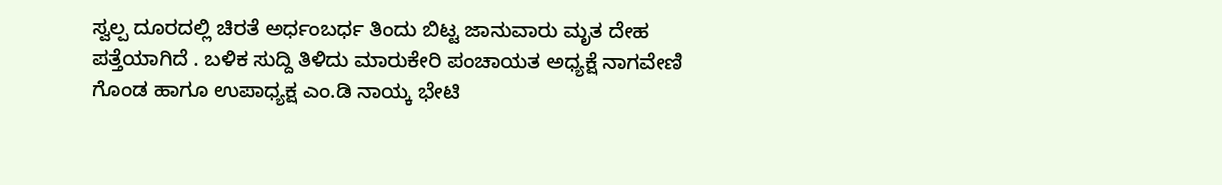ಸ್ವಲ್ಪ ದೂರದಲ್ಲಿ ಚಿರತೆ ಅರ್ಧಂಬರ್ಧ ತಿಂದು ಬಿಟ್ಟ ಜಾನುವಾರು ಮೃತ ದೇಹ ಪತ್ತೆಯಾಗಿದೆ . ಬಳಿಕ ಸುದ್ದಿ ತಿಳಿದು ಮಾರುಕೇರಿ ಪಂಚಾಯತ ಅಧ್ಯಕ್ಷೆ ನಾಗವೇಣಿ ಗೊಂಡ ಹಾಗೂ ಉಪಾಧ್ಯಕ್ಷ ಎಂ.ಡಿ ನಾಯ್ಕ ಭೇಟಿ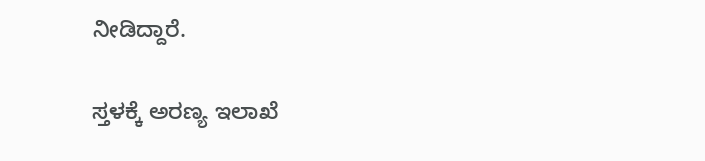ನೀಡಿದ್ದಾರೆ.

ಸ್ತಳಕ್ಕೆ ಅರಣ್ಯ ಇಲಾಖೆ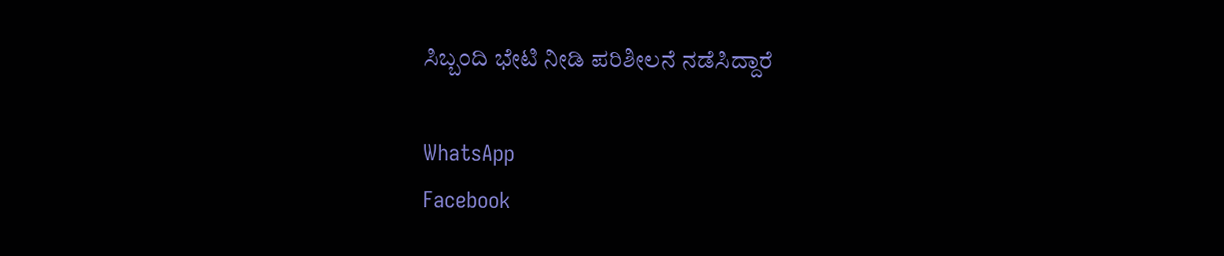ಸಿಬ್ಬಂದಿ ಭೇಟಿ ನೀಡಿ ಪರಿಶೀಲನೆ ನಡೆಸಿದ್ದಾರೆ

WhatsApp
Facebook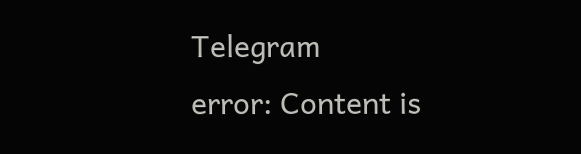Telegram
error: Content is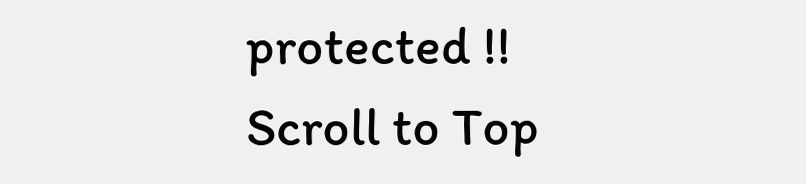protected !!
Scroll to Top